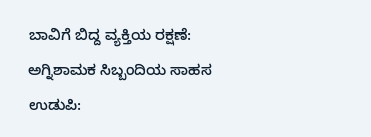ಬಾವಿಗೆ ಬಿದ್ದ ವ್ಯಕ್ತಿಯ ರಕ್ಷಣೆ: ಅಗ್ನಿಶಾಮಕ ಸಿಬ್ಬಂದಿಯ ಸಾಹಸ
ಉಡುಪಿ: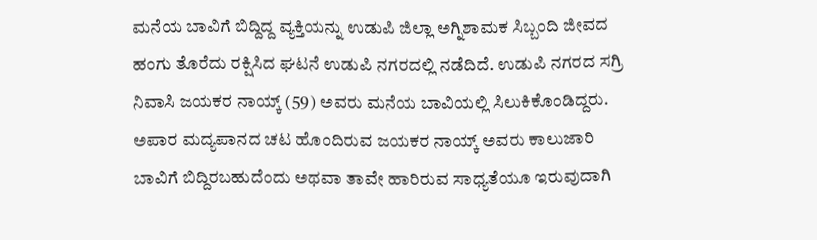ಮನೆಯ ಬಾವಿಗೆ ಬಿದ್ದಿದ್ದ ವ್ಯಕ್ತಿಯನ್ನು ಉಡುಪಿ ಜಿಲ್ಲಾ ಅಗ್ನಿಶಾಮಕ ಸಿಬ್ಬಂದಿ ಜೀವದ ಹಂಗು ತೊರೆದು ರಕ್ಷಿಸಿದ ಘಟನೆ ಉಡುಪಿ ನಗರದಲ್ಲಿ ನಡೆದಿದೆ. ಉಡುಪಿ ನಗರದ ಸಗ್ರಿ ನಿವಾಸಿ ಜಯಕರ ನಾಯ್ಕ್ (59) ಅವರು ಮನೆಯ ಬಾವಿಯಲ್ಲಿ ಸಿಲುಕಿಕೊಂಡಿದ್ದರು. ಅಪಾರ ಮದ್ಯಪಾನದ ಚಟ ಹೊಂದಿರುವ ಜಯಕರ ನಾಯ್ಕ್ ಅವರು ಕಾಲುಜಾರಿ ಬಾವಿಗೆ ಬಿದ್ದಿರಬಹುದೆಂದು ಅಥವಾ ತಾವೇ ಹಾರಿರುವ ಸಾಧ್ಯತೆಯೂ ಇರುವುದಾಗಿ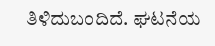ತಿಳಿದುಬಂದಿದೆ. ಘಟನೆಯ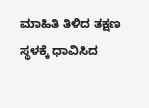ಮಾಹಿತಿ ತಿಳಿದ ತಕ್ಷಣ ಸ್ಥಳಕ್ಕೆ ಧಾವಿಸಿದ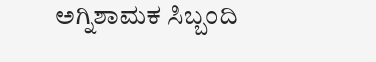ಅಗ್ನಿಶಾಮಕ ಸಿಬ್ಬಂದಿ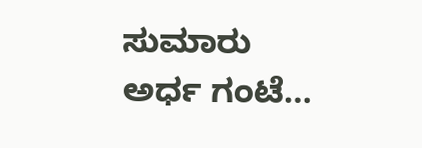ಸುಮಾರು ಅರ್ಧ ಗಂಟೆ…